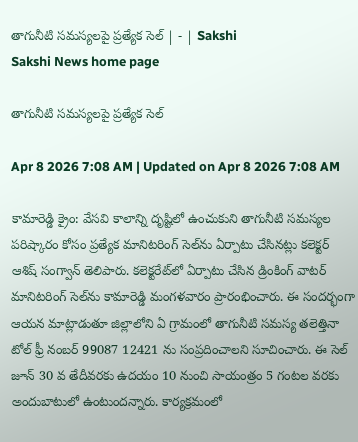తాగునీటి సమస్యలపై ప్రత్యేక సెల్‌ | - | Sakshi
Sakshi News home page

తాగునీటి సమస్యలపై ప్రత్యేక సెల్‌

Apr 8 2026 7:08 AM | Updated on Apr 8 2026 7:08 AM

కామారెడ్డి క్రైం: వేసవి కాలాన్ని దృష్టిలో ఉంచుకుని తాగునీటి సమస్యల పరిష్కారం కోసం ప్రత్యేక మానిటరింగ్‌ సెల్‌ను ఏర్పాటు చేసినట్లు కలెక్టర్‌ ఆశిష్‌ సంగ్వాన్‌ తెలిపారు. కలెక్టరేట్‌లో ఏర్పాటు చేసిన డ్రింకింగ్‌ వాటర్‌ మానిటరింగ్‌ సెల్‌ను కామారెడ్డి మంగళవారం ప్రారంభించారు. ఈ సందర్భంగా ఆయన మాట్లాడుతూ జిల్లాలోని ఏ గ్రామంలో తాగునీటి సమస్య తలెత్తినా టోల్‌ ఫ్రీ నంబర్‌ 99087 12421 ను సంప్రదించాలని సూచించారు. ఈ సెల్‌ జూన్‌ 30 వ తేదీవరకు ఉదయం 10 నుంచి సాయంత్రం 5 గంటల వరకు అందుబాటులో ఉంటుందన్నారు. కార్యక్రమంలో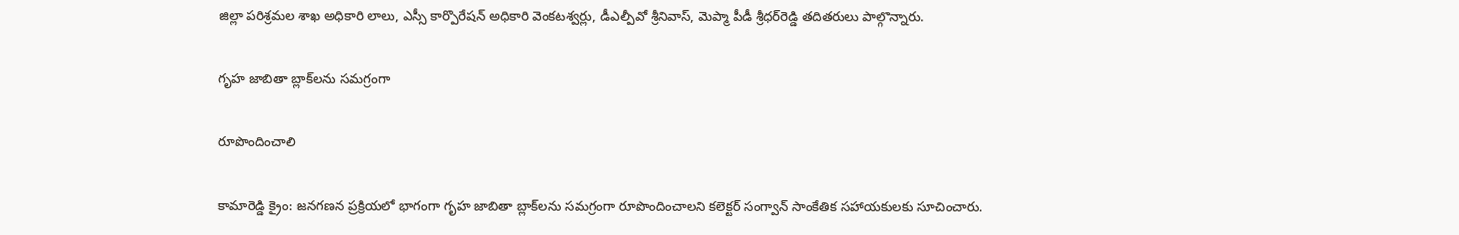జిల్లా పరిశ్రమల శాఖ అధికారి లాలు, ఎస్సీ కార్పొరేషన్‌ అధికారి వెంకటశ్వర్లు, డీఎల్పీవో శ్రీనివాస్‌, మెప్మా పీడీ శ్రీధర్‌రెడ్డి తదితరులు పాల్గొన్నారు.

గృహ జాబితా బ్లాక్‌లను సమగ్రంగా

రూపొందించాలి

కామారెడ్డి క్రైం: జనగణన ప్రక్రియలో భాగంగా గృహ జాబితా బ్లాక్‌లను సమగ్రంగా రూపొందించాలని కలెక్టర్‌ సంగ్వాన్‌ సాంకేతిక సహాయకులకు సూచించారు.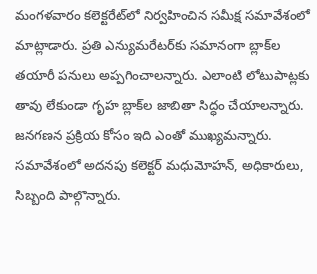మంగళవారం కలెక్టరేట్‌లో నిర్వహించిన సమీక్ష సమావేశంలో మాట్లాడారు. ప్రతి ఎన్యుమరేటర్‌కు సమానంగా బ్లాక్‌ల తయారీ పనులు అప్పగించాలన్నారు. ఎలాంటి లోటుపాట్లకు తావు లేకుండా గృహ బ్లాక్‌ల జాబితా సిద్ధం చేయాలన్నారు. జనగణన ప్రక్రియ కోసం ఇది ఎంతో ముఖ్యమన్నారు. సమావేశంలో అదనపు కలెక్టర్‌ మధుమోహన్‌, అధికారులు, సిబ్బంది పాల్గొన్నారు.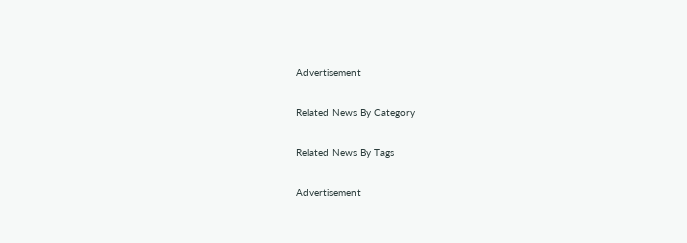Advertisement

Related News By Category

Related News By Tags

Advertisement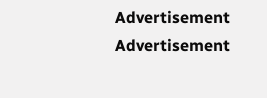Advertisement
Advertisement